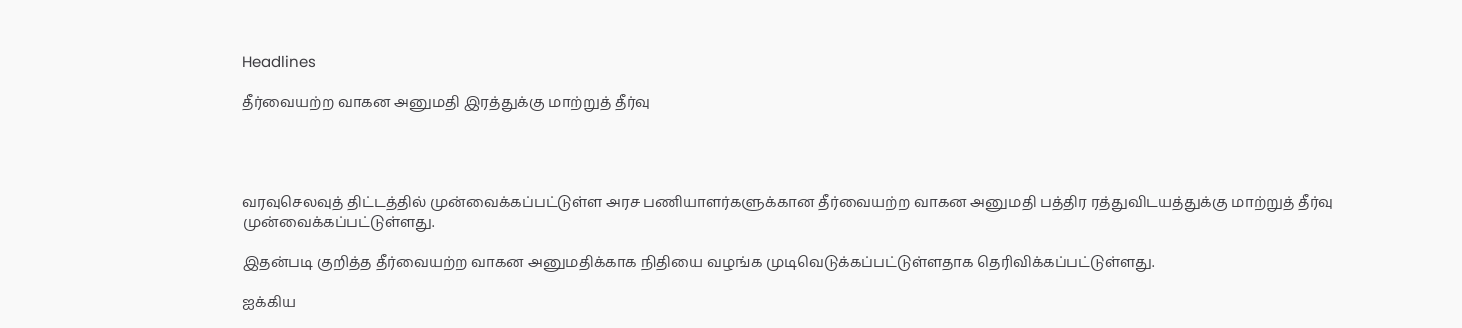Headlines

தீர்வையற்ற வாகன அனுமதி இரத்துக்கு மாற்றுத் தீர்வு




வரவுசெலவுத் திட்டத்தில் முன்வைக்கப்பட்டுள்ள அரச பணியாளர்களுக்கான தீர்வையற்ற வாகன அனுமதி பத்திர ரத்துவிடயத்துக்கு மாற்றுத் தீர்வு முன்வைக்கப்பட்டுள்ளது.

இதன்படி குறித்த தீர்வையற்ற வாகன அனுமதிக்காக நிதியை வழங்க முடிவெடுக்கப்பட்டுள்ளதாக தெரிவிக்கப்பட்டுள்ளது.

ஐக்கிய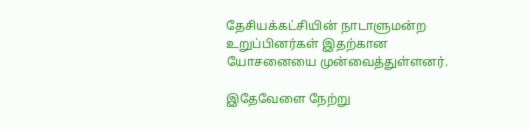தேசியக்கட்சியின் நாடாளுமன்ற உறுப்பினர்கள் இதற்கான யோசனையை முன்வைத்துள்ளனர்.

இதேவேளை நேற்று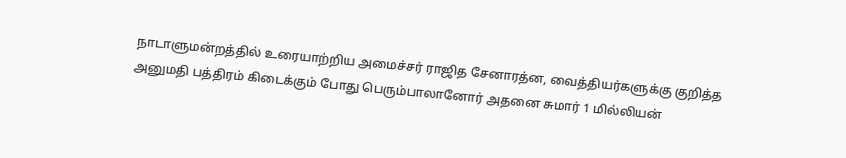நாடாளுமன்றத்தில் உரையாற்றிய அமைச்சர் ராஜித சேனாரத்ன, வைத்தியர்களுக்கு குறித்த அனுமதி பத்திரம் கிடைக்கும் போது பெரும்பாலானோர் அதனை சுமார் 1 மில்லியன்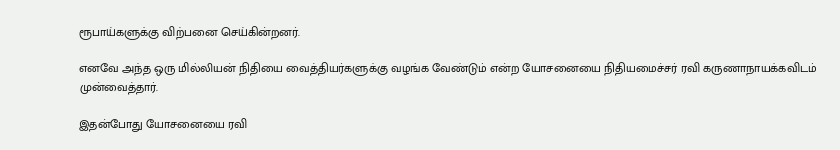ரூபாய்களுக்கு விற்பனை செய்கின்றனர்.

எனவே அந்த ஒரு மில்லியன் நிதியை வைத்தியர்களுக்கு வழங்க வேண்டும் என்ற யோசனையை நிதியமைச்சர் ரவி கருணாநாயக்கவிடம் முன்வைத்தார்.

இதன்போது யோசனையை ரவி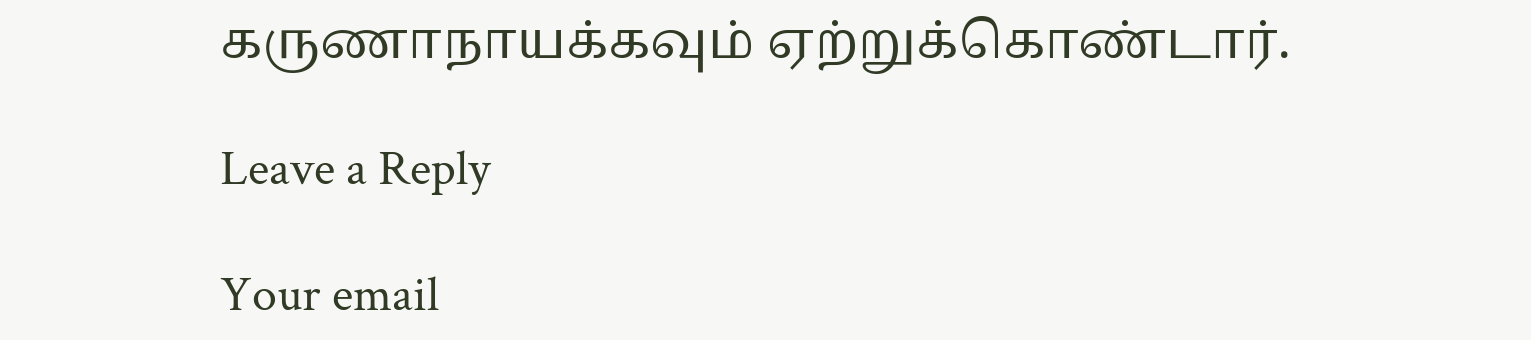கருணாநாயக்கவும் ஏற்றுக்கொண்டார்.

Leave a Reply

Your email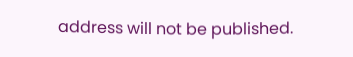address will not be published.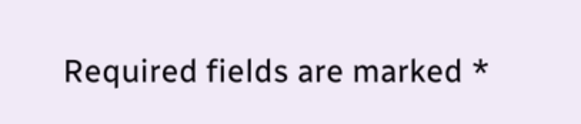Required fields are marked *